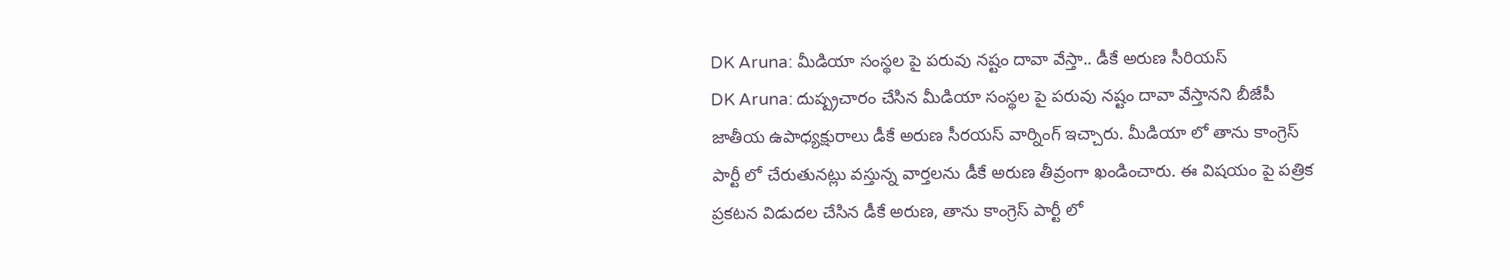DK Aruna: మీడియా సంస్థల పై పరువు నష్టం దావా వేస్తా.. డీకే అరుణ సీరియస్
DK Aruna: దుష్ప్రచారం చేసిన మీడియా సంస్థల పై పరువు నష్టం దావా వేస్తానని బీజేపీ జాతీయ ఉపాధ్యక్షురాలు డీకే అరుణ సీరయస్ వార్నింగ్ ఇచ్చారు. మీడియా లో తాను కాంగ్రెస్ పార్టీ లో చేరుతునట్లు వస్తున్న వార్తలను డీకే అరుణ తీవ్రంగా ఖండించారు. ఈ విషయం పై పత్రిక ప్రకటన విడుదల చేసిన డీకే అరుణ, తాను కాంగ్రెస్ పార్టీ లో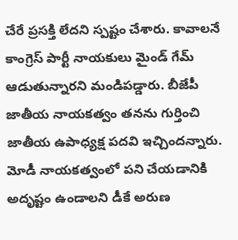చేరే ప్రసక్తి లేదని స్పష్టం చేశారు. కావాలనే కాంగ్రెస్ పార్టీ నాయకులు మైండ్ గేమ్ ఆడుతున్నారని మండిపడ్డారు. బీజేపీ జాతీయ నాయకత్వం తనను గుర్తించి జాతీయ ఉపాధ్యక్ష పదవి ఇచ్చిందన్నారు. మోడీ నాయకత్వంలో పని చేయడానికి అదృష్టం ఉండాలని డీకే అరుణ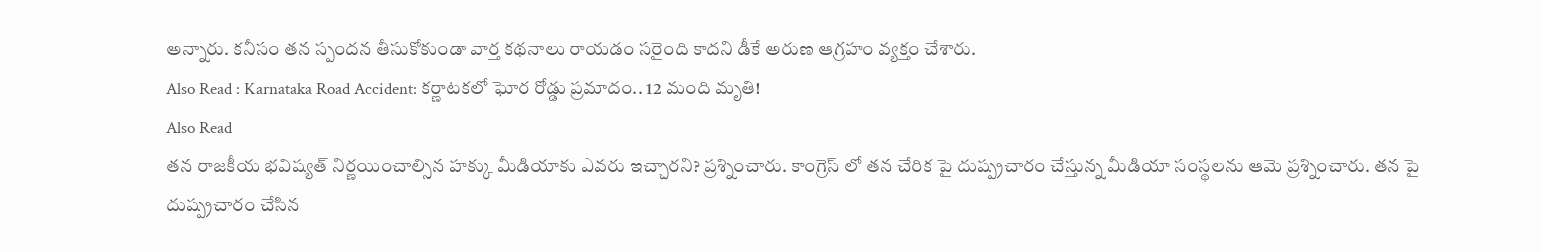అన్నారు. కనీసం తన స్పందన తీసుకోకుండా వార్త కథనాలు రాయడం సరైంది కాదని డీకే అరుణ ఆగ్రహం వ్యక్తం చేశారు.
Also Read : Karnataka Road Accident: కర్ణాటకలో ఘోర రోడ్డు ప్రమాదం.. 12 మంది మృతి!
Also Read
తన రాజకీయ భవిష్యత్ నిర్ణయించాల్సిన హక్కు మీడియాకు ఎవరు ఇచ్చారని? ప్రశ్నించారు. కాంగ్రెస్ లో తన చేరిక పై దుష్ప్రచారం చేస్తున్న మీడియా సంస్థలను ఆమె ప్రశ్నించారు. తన పై దుష్ప్రచారం చేసిన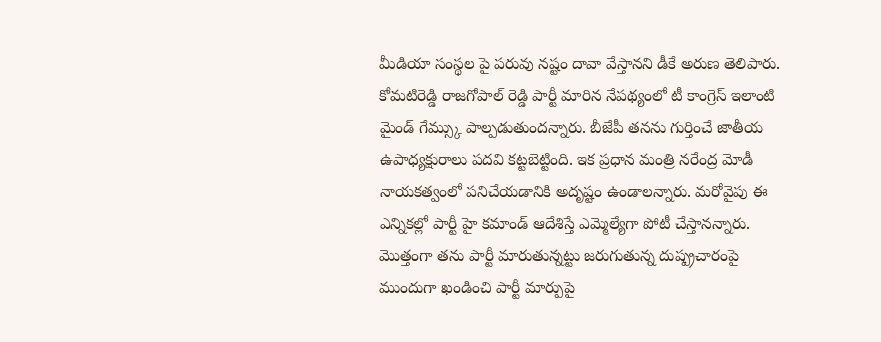మీడియా సంస్థల పై పరువు నష్టం దావా వేస్తానని డీకే అరుణ తెలిపారు. కోమటిరెడ్డి రాజగోపాల్ రెడ్డి పార్టీ మారిన నేపథ్యంలో టీ కాంగ్రెస్ ఇలాంటి మైండ్ గేమ్స్కు పాల్పడుతుందన్నారు. బీజేపీ తనను గుర్తించే జాతీయ ఉపాధ్యక్షురాలు పదవి కట్టబెట్టింది. ఇక ప్రధాన మంత్రి నరేంద్ర మోడీ నాయకత్వంలో పనిచేయడానికి అదృష్టం ఉండాలన్నారు. మరోవైపు ఈ ఎన్నికల్లో పార్టీ హై కమాండ్ ఆదేశిస్తే ఎమ్మెల్యేగా పోటీ చేస్తానన్నారు. మొత్తంగా తను పార్టీ మారుతున్నట్టు జరుగుతున్న దుష్ప్రచారంపై ముందుగా ఖండించి పార్టీ మార్పుపై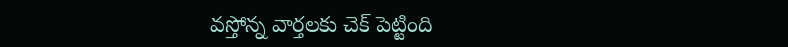వస్తోన్న వార్తలకు చెక్ పెట్టింది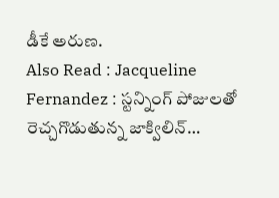డీకే అరుణ.
Also Read : Jacqueline Fernandez : స్టన్నింగ్ పోజులతో రెచ్చగొడుతున్న జాక్విలిన్…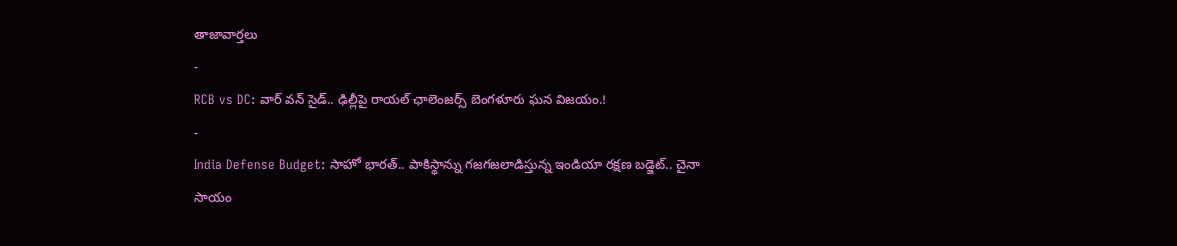తాజావార్తలు
-
RCB vs DC: వార్ వన్ సైడ్.. ఢిల్లీపై రాయల్ ఛాలెంజర్స్ బెంగళూరు ఘన విజయం.!
-
India Defense Budget: సాహో భారత్.. పాకిస్థాన్ను గజగజలాడిస్తున్న ఇండియా రక్షణ బడ్జెట్.. చైనా సాయం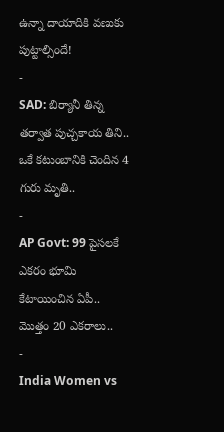ఉన్నా దాయాదికి వణుకు పుట్టాల్సిందే!
-
SAD: బిర్యానీ తిన్న తర్వాత పుచ్చకాయ తిని.. ఒకే కటుంబానికి చెందిన 4 గురు మృతి..
-
AP Govt: 99 పైసలకే ఎకరం భూమి కేటాయించిన ఏపీ.. మొత్తం 20 ఎకరాలు..
-
India Women vs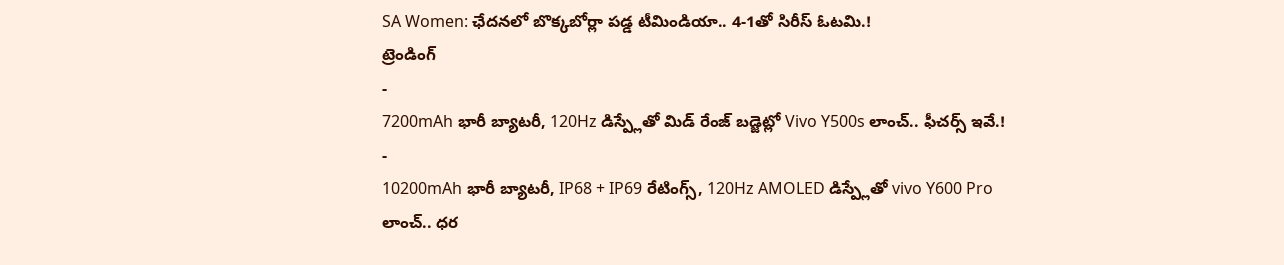SA Women: ఛేదనలో బొక్కబోర్లా పడ్డ టీమిండియా.. 4-1తో సిరీస్ ఓటమి.!
ట్రెండింగ్
-
7200mAh భారీ బ్యాటరీ, 120Hz డిస్ప్లేతో మిడ్ రేంజ్ బడ్జెట్లో Vivo Y500s లాంచ్.. ఫీచర్స్ ఇవే.!
-
10200mAh భారీ బ్యాటరీ, IP68 + IP69 రేటింగ్స్, 120Hz AMOLED డిస్ప్లేతో vivo Y600 Pro లాంచ్.. ధర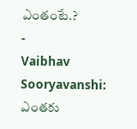ఎంతంటే.?
-
Vaibhav Sooryavanshi: ఎంతకు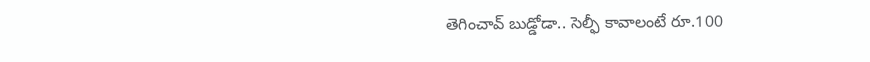తెగించావ్ బుడ్డోడా.. సెల్ఫీ కావాలంటే రూ.100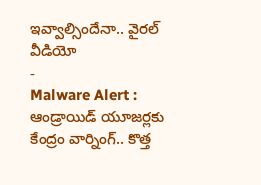ఇవ్వాల్సిందేనా.. వైరల్ వీడియో
-
Malware Alert : ఆండ్రాయిడ్ యూజర్లకు కేంద్రం వార్నింగ్.. కొత్త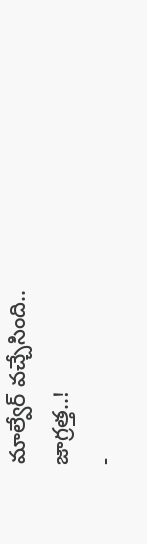మాల్వేర్ వచ్చేసింది.. జాగ్రత్త..!
-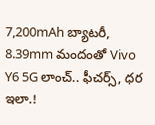7,200mAh బ్యాటరీ, 8.39mm మందంతో Vivo Y6 5G లాంచ్.. ఫీచర్స్, ధర ఇలా.!